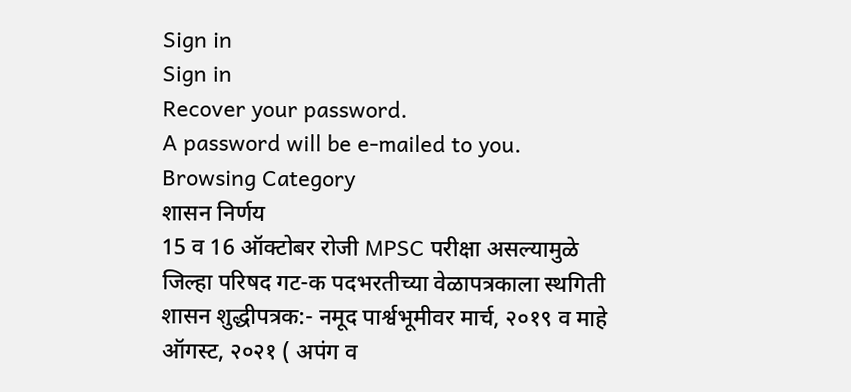Sign in
Sign in
Recover your password.
A password will be e-mailed to you.
Browsing Category
शासन निर्णय
15 व 16 ऑक्टोबर रोजी MPSC परीक्षा असल्यामुळे जिल्हा परिषद गट-क पदभरतीच्या वेळापत्रकाला स्थगिती
शासन शुद्धीपत्रक:- नमूद पार्श्वभूमीवर मार्च, २०१९ व माहे ऑगस्ट, २०२१ ( अपंग व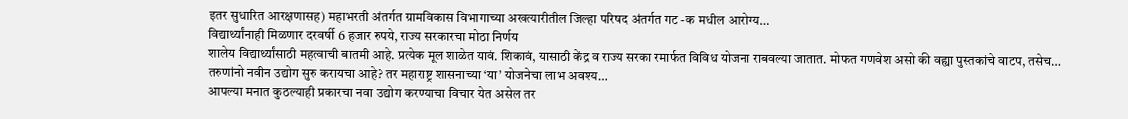इतर सुधारित आरक्षणासह) महाभरती अंतर्गत ग्रामविकास विभागाच्या अखत्यारीतील जिल्हा परिषद अंतर्गत गट -क मधील आरोग्य…
विद्यार्थ्यांनाही मिळणार दरवर्षी 6 हजार रुपये, राज्य सरकारचा मोठा निर्णय
शालेय विद्यार्थ्यांसाठी महत्वाची बातमी आहे. प्रत्येक मूल शाळेत यावं. शिकावं, यासाठी केंद्र व राज्य सरका रमार्फत विविध योजना राबवल्या जातात. मोफत गणवेश असो की वह्या पुस्तकांचे वाटप, तसेच…
तरुणांनो नवीन उद्योग सुरु करायचा आहे? तर महाराष्ट्र शासनाच्या ‘या’ योजनेचा लाभ अवश्य…
आपल्या मनात कुठल्याही प्रकारचा नवा उद्योग करण्याचा विचार येत असेल तर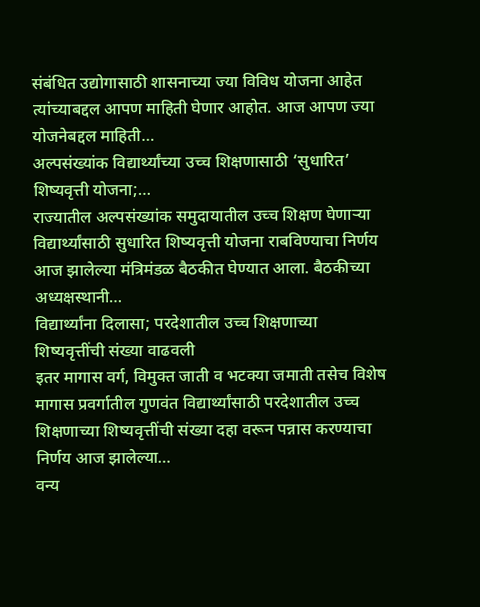संबंधित उद्योगासाठी शासनाच्या ज्या विविध योजना आहेत त्यांच्याबद्दल आपण माहिती घेणार आहोत. आज आपण ज्या योजनेबद्दल माहिती…
अल्पसंख्यांक विद्यार्थ्यांच्या उच्च शिक्षणासाठी ‘सुधारित’ शिष्यवृत्ती योजना;…
राज्यातील अल्पसंख्यांक समुदायातील उच्च शिक्षण घेणाऱ्या विद्यार्थ्यांसाठी सुधारित शिष्यवृत्ती योजना राबविण्याचा निर्णय आज झालेल्या मंत्रिमंडळ बैठकीत घेण्यात आला. बैठकीच्या अध्यक्षस्थानी…
विद्यार्थ्यांना दिलासा; परदेशातील उच्च शिक्षणाच्या शिष्यवृत्तींची संख्या वाढवली
इतर मागास वर्ग, विमुक्त जाती व भटक्या जमाती तसेच विशेष मागास प्रवर्गातील गुणवंत विद्यार्थ्यांसाठी परदेशातील उच्च शिक्षणाच्या शिष्यवृत्तींची संख्या दहा वरून पन्नास करण्याचा निर्णय आज झालेल्या…
वन्य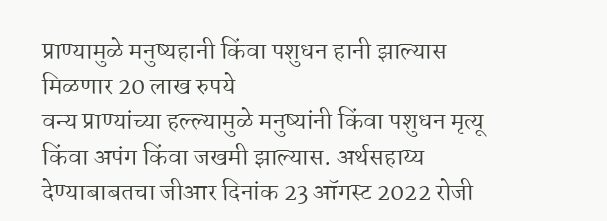प्राण्यामुळे मनुष्यहानी किंवा पशुधन हानी झाल्यास मिळणार 20 लाख रुपये
वन्य प्राण्यांच्या हल्ल्यामुळे मनुष्यांनी किंवा पशुधन मृत्यू किंवा अपंग किंवा जखमी झाल्यास. अर्थसहाय्य देण्याबाबतचा जीआर दिनांक 23 ऑगस्ट 2022 रोजी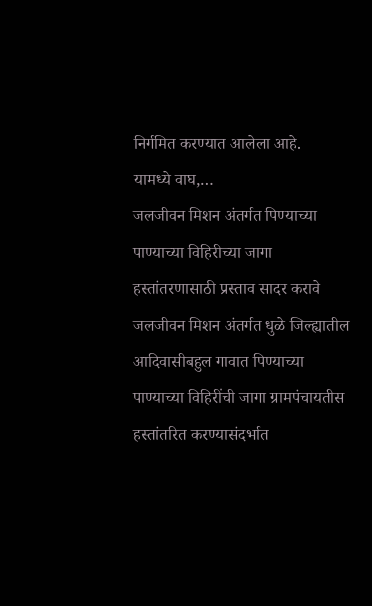निर्गमित करण्यात आलेला आहे.
यामध्ये वाघ,…
जलजीवन मिशन अंतर्गत पिण्याच्या पाण्याच्या विहिरीच्या जागा हस्तांतरणासाठी प्रस्ताव सादर करावे
जलजीवन मिशन अंतर्गत धुळे जिल्ह्यातील आदिवासीबहुल गावात पिण्याच्या पाण्याच्या विहिरींची जागा ग्रामपंचायतीस हस्तांतरित करण्यासंदर्भात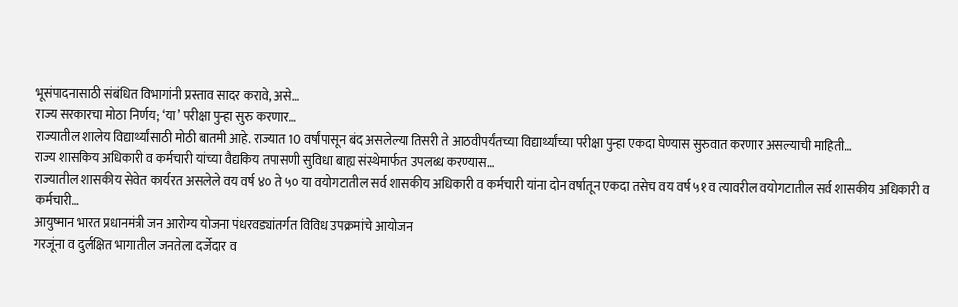भूसंपादनासाठी संबंधित विभागांनी प्रस्ताव सादर करावे, असे…
राज्य सरकारचा मोठा निर्णय; ‘या’ परीक्षा पुन्हा सुरु करणार…
राज्यातील शालेय विद्यार्थ्यांसाठी मोठी बातमी आहे. राज्यात 10 वर्षांपासून बंद असलेल्या तिसरी ते आठवीपर्यंतच्या विद्यार्थ्यांच्या परीक्षा पुन्हा एकदा घेण्यास सुरुवात करणार असल्याची माहिती…
राज्य शासकिय अधिकारी व कर्मचारी यांच्या वैद्यकिय तपासणी सुविधा बाह्य संस्थेमार्फत उपलब्ध करण्यास…
राज्यातील शासकीय सेवेत कार्यरत असलेले वय वर्ष ४० ते ५० या वयोगटातील सर्व शासकीय अधिकारी व कर्मचारी यांना दोन वर्षातून एकदा तसेच वय वर्ष ५१ व त्यावरील वयोगटातील सर्व शासकीय अधिकारी व कर्मचारी…
आयुष्मान भारत प्रधानमंत्री जन आरोग्य योजना पंधरवड्यांतर्गत विविध उपक्रमांचे आयोजन
गरजूंना व दुर्लक्षित भागातील जनतेला दर्जेदार व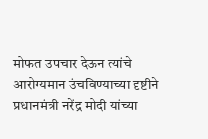मोफत उपचार देऊन त्यांचे आरोग्यमान उंचविण्याच्या दृष्टीने प्रधानमंत्री नरेंद्र मोदी यांच्या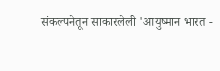संकल्पनेतून साकारलेली 'आयुष्मान भारत -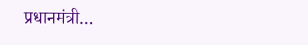प्रधानमंत्री…